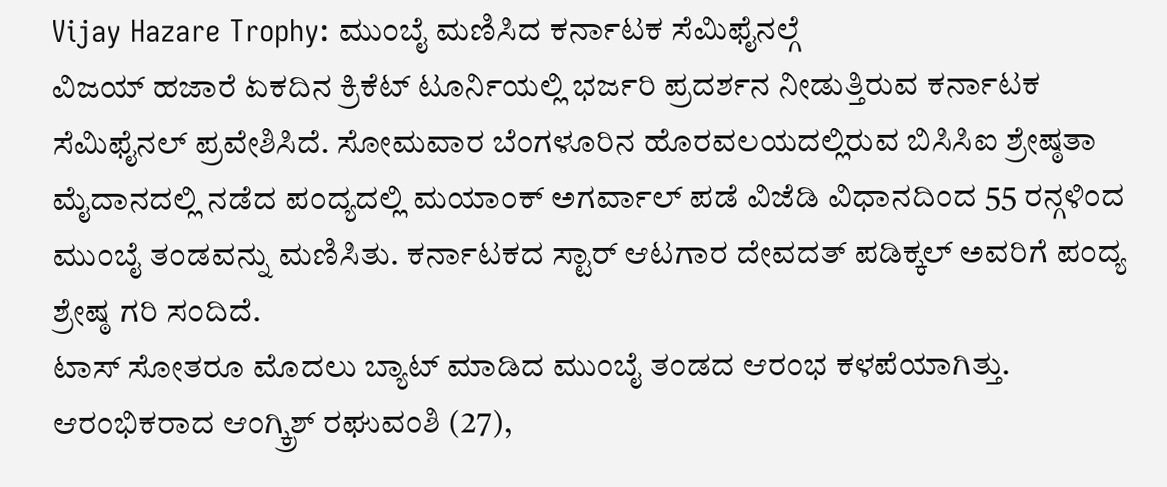Vijay Hazare Trophy: ಮುಂಬೈ ಮಣಿಸಿದ ಕರ್ನಾಟಕ ಸೆಮಿಫೈನಲ್ಗೆ
ವಿಜಯ್ ಹಜಾರೆ ಏಕದಿನ ಕ್ರಿಕೆಟ್ ಟೂರ್ನಿಯಲ್ಲಿ ಭರ್ಜರಿ ಪ್ರದರ್ಶನ ನೀಡುತ್ತಿರುವ ಕರ್ನಾಟಕ ಸೆಮಿಫೈನಲ್ ಪ್ರವೇಶಿಸಿದೆ. ಸೋಮವಾರ ಬೆಂಗಳೂರಿನ ಹೊರವಲಯದಲ್ಲಿರುವ ಬಿಸಿಸಿಐ ಶ್ರೇಷ್ಠತಾ ಮೈದಾನದಲ್ಲಿ ನಡೆದ ಪಂದ್ಯದಲ್ಲಿ ಮಯಾಂಕ್ ಅಗರ್ವಾಲ್ ಪಡೆ ವಿಜೆಡಿ ವಿಧಾನದಿಂದ 55 ರನ್ಗಳಿಂದ ಮುಂಬೈ ತಂಡವನ್ನು ಮಣಿಸಿತು. ಕರ್ನಾಟಕದ ಸ್ಟಾರ್ ಆಟಗಾರ ದೇವದತ್ ಪಡಿಕ್ಕಲ್ ಅವರಿಗೆ ಪಂದ್ಯ ಶ್ರೇಷ್ಠ ಗರಿ ಸಂದಿದೆ.
ಟಾಸ್ ಸೋತರೂ ಮೊದಲು ಬ್ಯಾಟ್ ಮಾಡಿದ ಮುಂಬೈ ತಂಡದ ಆರಂಭ ಕಳಪೆಯಾಗಿತ್ತು. ಆರಂಭಿಕರಾದ ಆಂಗ್ಕ್ರಿಶ್ ರಘುವಂಶಿ (27),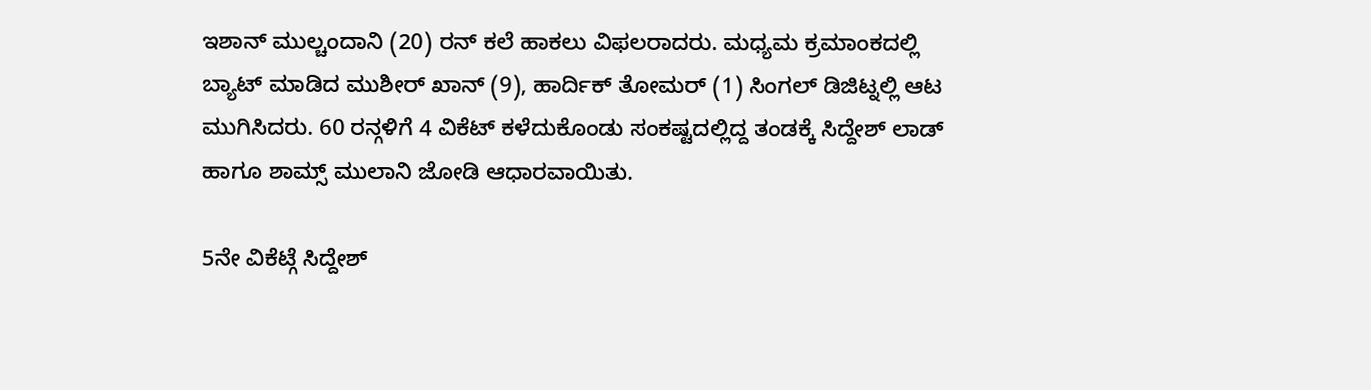ಇಶಾನ್ ಮುಲ್ಚಂದಾನಿ (20) ರನ್ ಕಲೆ ಹಾಕಲು ವಿಫಲರಾದರು. ಮಧ್ಯಮ ಕ್ರಮಾಂಕದಲ್ಲಿ ಬ್ಯಾಟ್ ಮಾಡಿದ ಮುಶೀರ್ ಖಾನ್ (9), ಹಾರ್ದಿಕ್ ತೋಮರ್ (1) ಸಿಂಗಲ್ ಡಿಜಿಟ್ನಲ್ಲಿ ಆಟ ಮುಗಿಸಿದರು. 60 ರನ್ಗಳಿಗೆ 4 ವಿಕೆಟ್ ಕಳೆದುಕೊಂಡು ಸಂಕಷ್ಟದಲ್ಲಿದ್ದ ತಂಡಕ್ಕೆ ಸಿದ್ದೇಶ್ ಲಾಡ್ ಹಾಗೂ ಶಾಮ್ಸ್ ಮುಲಾನಿ ಜೋಡಿ ಆಧಾರವಾಯಿತು.

5ನೇ ವಿಕೆಟ್ಗೆ ಸಿದ್ದೇಶ್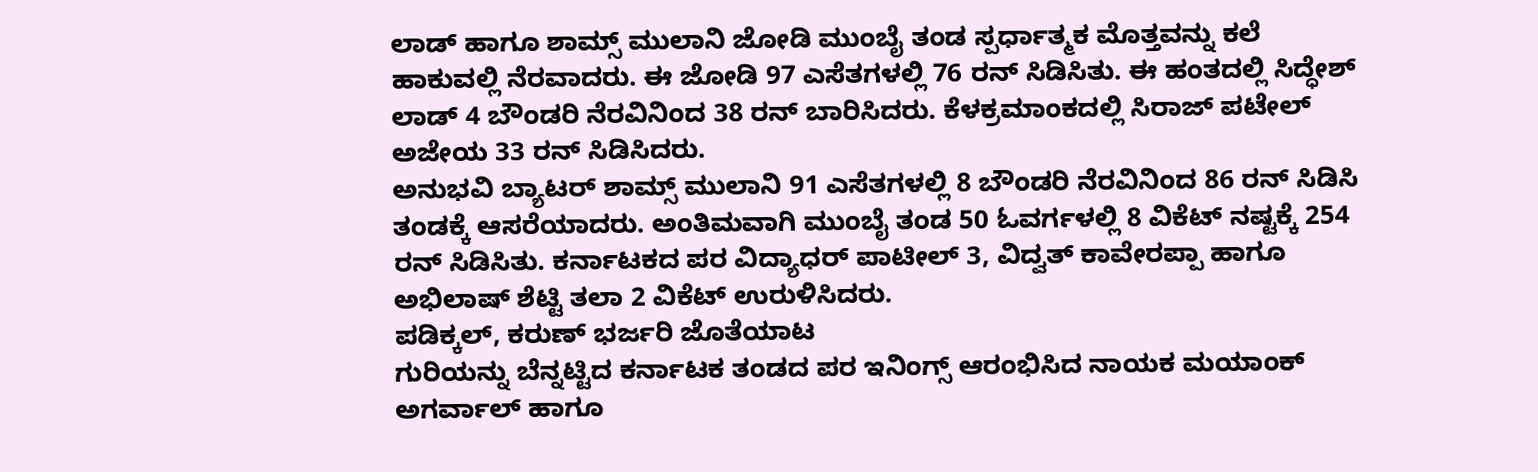ಲಾಡ್ ಹಾಗೂ ಶಾಮ್ಸ್ ಮುಲಾನಿ ಜೋಡಿ ಮುಂಬೈ ತಂಡ ಸ್ಪರ್ಧಾತ್ಮಕ ಮೊತ್ತವನ್ನು ಕಲೆ ಹಾಕುವಲ್ಲಿ ನೆರವಾದರು. ಈ ಜೋಡಿ 97 ಎಸೆತಗಳಲ್ಲಿ 76 ರನ್ ಸಿಡಿಸಿತು. ಈ ಹಂತದಲ್ಲಿ ಸಿದ್ಧೇಶ್ ಲಾಡ್ 4 ಬೌಂಡರಿ ನೆರವಿನಿಂದ 38 ರನ್ ಬಾರಿಸಿದರು. ಕೆಳಕ್ರಮಾಂಕದಲ್ಲಿ ಸಿರಾಜ್ ಪಟೇಲ್ ಅಜೇಯ 33 ರನ್ ಸಿಡಿಸಿದರು.
ಅನುಭವಿ ಬ್ಯಾಟರ್ ಶಾಮ್ಸ್ ಮುಲಾನಿ 91 ಎಸೆತಗಳಲ್ಲಿ 8 ಬೌಂಡರಿ ನೆರವಿನಿಂದ 86 ರನ್ ಸಿಡಿಸಿ ತಂಡಕ್ಕೆ ಆಸರೆಯಾದರು. ಅಂತಿಮವಾಗಿ ಮುಂಬೈ ತಂಡ 50 ಓವರ್ಗಳಲ್ಲಿ 8 ವಿಕೆಟ್ ನಷ್ಟಕ್ಕೆ 254 ರನ್ ಸಿಡಿಸಿತು. ಕರ್ನಾಟಕದ ಪರ ವಿದ್ಯಾಧರ್ ಪಾಟೀಲ್ 3, ವಿದ್ವತ್ ಕಾವೇರಪ್ಪಾ ಹಾಗೂ ಅಭಿಲಾಷ್ ಶೆಟ್ಟಿ ತಲಾ 2 ವಿಕೆಟ್ ಉರುಳಿಸಿದರು.
ಪಡಿಕ್ಕಲ್, ಕರುಣ್ ಭರ್ಜರಿ ಜೊತೆಯಾಟ
ಗುರಿಯನ್ನು ಬೆನ್ನಟ್ಟಿದ ಕರ್ನಾಟಕ ತಂಡದ ಪರ ಇನಿಂಗ್ಸ್ ಆರಂಭಿಸಿದ ನಾಯಕ ಮಯಾಂಕ್ ಅಗರ್ವಾಲ್ ಹಾಗೂ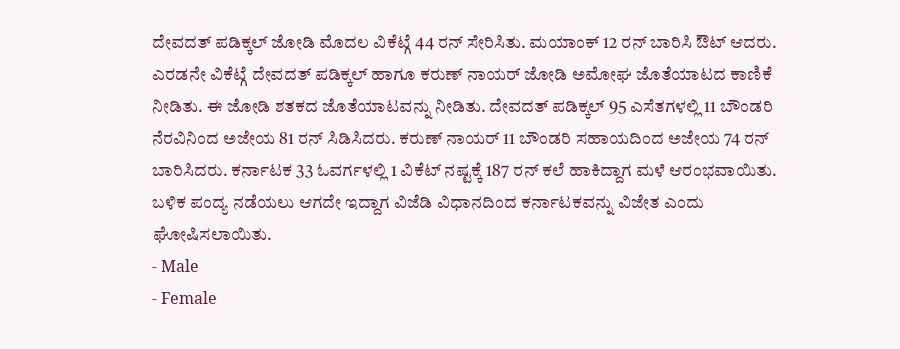ದೇವದತ್ ಪಡಿಕ್ಕಲ್ ಜೋಡಿ ಮೊದಲ ವಿಕೆಟ್ಗೆ 44 ರನ್ ಸೇರಿಸಿತು. ಮಯಾಂಕ್ 12 ರನ್ ಬಾರಿಸಿ ಔಟ್ ಆದರು. ಎರಡನೇ ವಿಕೆಟ್ಗೆ ದೇವದತ್ ಪಡಿಕ್ಕಲ್ ಹಾಗೂ ಕರುಣ್ ನಾಯರ್ ಜೋಡಿ ಅಮೋಘ ಜೊತೆಯಾಟದ ಕಾಣಿಕೆ ನೀಡಿತು. ಈ ಜೋಡಿ ಶತಕದ ಜೊತೆಯಾಟವನ್ನು ನೀಡಿತು. ದೇವದತ್ ಪಡಿಕ್ಕಲ್ 95 ಎಸೆತಗಳಲ್ಲಿ 11 ಬೌಂಡರಿ ನೆರವಿನಿಂದ ಅಜೇಯ 81 ರನ್ ಸಿಡಿಸಿದರು. ಕರುಣ್ ನಾಯರ್ 11 ಬೌಂಡರಿ ಸಹಾಯದಿಂದ ಅಜೇಯ 74 ರನ್ ಬಾರಿಸಿದರು. ಕರ್ನಾಟಕ 33 ಓವರ್ಗಳಲ್ಲಿ 1 ವಿಕೆಟ್ ನಷ್ಟಕ್ಕೆ 187 ರನ್ ಕಲೆ ಹಾಕಿದ್ದಾಗ ಮಳೆ ಆರಂಭವಾಯಿತು. ಬಳಿಕ ಪಂದ್ಯ ನಡೆಯಲು ಆಗದೇ ಇದ್ದಾಗ ವಿಜೆಡಿ ವಿಧಾನದಿಂದ ಕರ್ನಾಟಕವನ್ನು ವಿಜೇತ ಎಂದು ಘೋಷಿಸಲಾಯಿತು.
- Male
- Female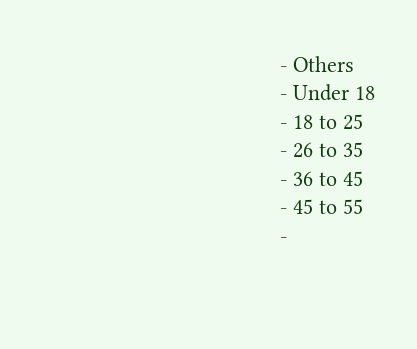- Others
- Under 18
- 18 to 25
- 26 to 35
- 36 to 45
- 45 to 55
-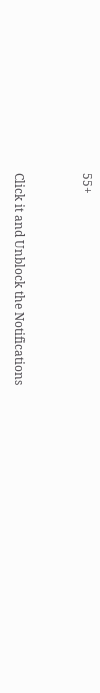55+


Click it and Unblock the Notifications